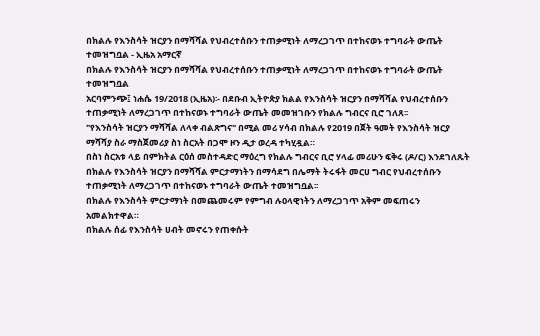በክልሉ የእንስሳት ዝርያን በማሻሻል የህብረተሰቡን ተጠቃሚነት ለማረጋገጥ በተከናወኑ ተግባራት ውጤት ተመዝግቧል - ኢዜአ አማርኛ
በክልሉ የእንስሳት ዝርያን በማሻሻል የህብረተሰቡን ተጠቃሚነት ለማረጋገጥ በተከናወኑ ተግባራት ውጤት ተመዝግቧል
አርባምንጭ፤ ነሐሴ 19/2018 (ኢዜአ)፡- በደቡብ ኢትዮጵያ ክልል የእንስሳት ዝርያን በማሻሻል የህብረተሰቡን ተጠቃሚነት ለማረጋገጥ በተከናወኑ ተግባራት ውጤት መመዝገቡን የክልሉ ግብርና ቢሮ ገለጸ፡፡
"የእንስሳት ዝርያን ማሻሻል ለላቀ ብልጽግና" በሚል መሪ ሃሳብ በክልሉ የ2019 በጀት ዓመት የእንስሳት ዝርያ ማሻሻያ ስራ ማስጀመሪያ ስነ ስርአት በጋሞ ዞን ዲታ ወረዳ ተካሂዷል።
በስነ ስርአቱ ላይ በምክትል ርዕሰ መስተዳድር ማዕረግ የክልሉ ግብርና ቢሮ ሃላፊ መሪሁን ፍቅሩ (ዶ/ር) እንደገለጹት በክልሉ የእንስሳት ዝርያን በማሻሻል ምርታማነትን በማሳደግ በሌማት ትሩፋት መርሀ ግብር የህብረተሰቡን ተጠቃሚነት ለማረጋገጥ በተከናወኑ ተግባራት ውጤት ተመዝግቧል፡፡
በክልሉ የእንስሳት ምርታማነት በመጨመሩም የምግብ ሉዐላዊነትን ለማረጋገጥ አቅም መፍጠሩን አመልክተዋል።
በክልሉ ሰፊ የእንስሳት ሀብት መኖሩን የጠቀሱት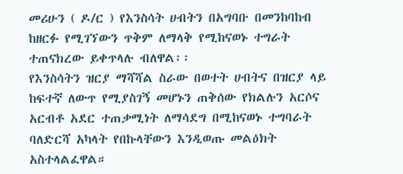መሪሁን ( ዶ/ር ) የእንስሳት ሀብትን በአግባቡ በመንከባከብ ከዘርፉ የሚገኘውን ጥቅም ለማላቅ የሚከናወኑ ተግራት ተጠናክረው ይቀጥላሉ ብለዋል፡፡
የእንስሳትን ዝርያ ማሻሻል ስራው በወተት ሀብትና በዝርያ ላይ ከፍተኛ ለውጥ የሚያስገኝ መሆኑን ጠቅሰው የክልሉን አርሶና አርብቶ አደር ተጠቃሚነት ለማሳደግ በሚከናወኑ ተግባራት ባለድርሻ አካላት የበኩላቸውን እንዲወጡ መልዕክት አስተላልፈዋል።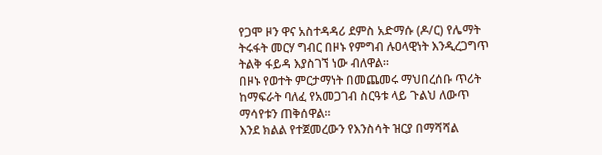የጋሞ ዞን ዋና አስተዳዳሪ ደምስ አድማሱ (ዶ/ር) የሌማት ትሩፋት መርሃ ግብር በዞኑ የምግብ ሉዐላዊነት እንዲረጋግጥ ትልቅ ፋይዳ እያስገኘ ነው ብለዋል።
በዞኑ የወተት ምርታማነት በመጨመሩ ማህበረሰቡ ጥሪት ከማፍራት ባለፈ የአመጋገብ ስርዓቱ ላይ ጉልህ ለውጥ ማሳየቱን ጠቅሰዋል።
እንደ ክልል የተጀመረውን የእንስሳት ዝርያ በማሻሻል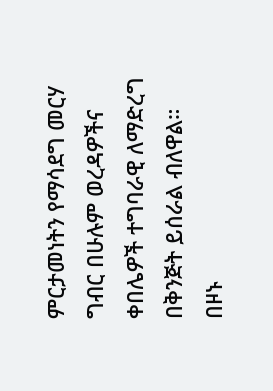ምርታመነትን የማሳደግ መርሃ ግብር በሁሉም ወረዳዎችና ቀበሌዎች ተግባራዊ ለማድረግ በቅንጅት ይሰራል ብለዋል።
በዞኑ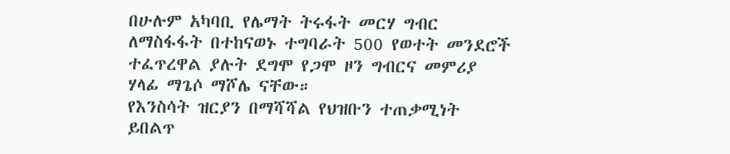በሁሉም አካባቢ የሌማት ትሩፋት መርሃ ግብር ለማስፋፋት በተከናወኑ ተግባራት 500 የወተት መንደሮች ተፈጥረዋል ያሉት ደግሞ የጋሞ ዞን ግብርና መምሪያ ሃላፊ ማጌሶ ማሾሌ ናቸው።
የእንስሳት ዝርያን በማሻሻል የህዝቡን ተጠቃሚነት ይበልጥ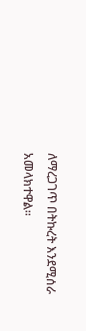ለማረጋገጥ በትኩረት እንደሚሰራ አመላክተዋል።